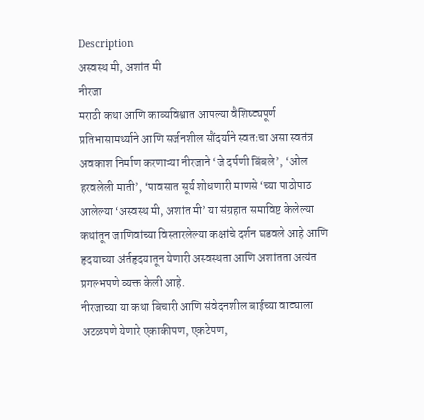Description
अस्वस्थ मी, अशांत मी
नीरजा
मराठी कथा आणि काव्यविश्वात आपल्या वैशिष्ट्यपूर्ण प्रतिभासामर्थ्याने आणि सर्जनशील सौंदर्याने स्वतःचा असा स्वतंत्र अवकाश निर्माण करणाऱ्या नीरजाने ‘जे दर्पणी बिंबले’, ‘ओल हरवलेली माती’, ‘पावसात सूर्य शोधणारी माणसे ‘च्या पाठोपाठ आलेल्या ‘अस्वस्थ मी, अशांत मी’ या संग्रहात समाविष्ट केलेल्या कथांतून जाणिवांच्या विस्तारलेल्या कक्षांचे दर्शन घडवले आहे आणि हृदयाच्या अंर्तहृदयातून येणारी अस्वस्थता आणि अशांतता अत्यंत प्रगल्भपणे व्यक्त केली आहे.
नीरजाच्या या कथा बिचारी आणि संवेदनशील बाईच्या वाट्याला अटळपणे येणारे एकाकीपण, एकटेपण,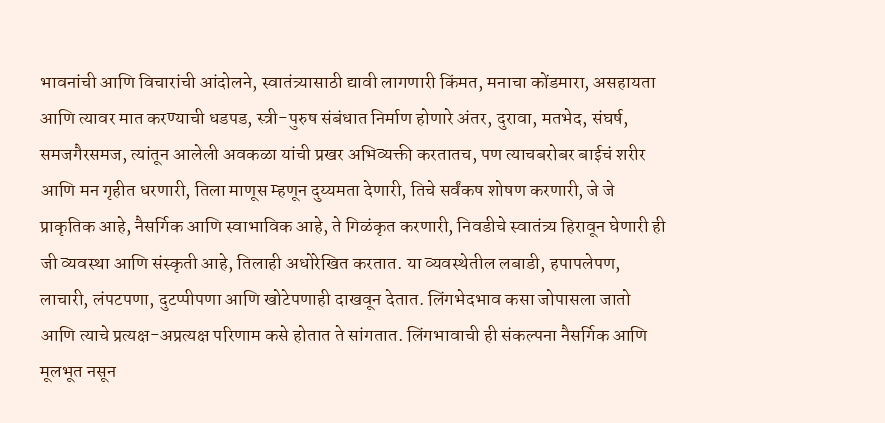भावनांची आणि विचारांची आंदोलने, स्वातंत्र्यासाठी द्यावी लागणारी किंमत, मनाचा कोंडमारा, असहायता आणि त्यावर मात करण्याची धडपड, स्त्री-पुरुष संबंधात निर्माण होणारे अंतर, दुरावा, मतभेद, संघर्ष, समजगैरसमज, त्यांतून आलेली अवकळा यांची प्रखर अभिव्यक्ती करतातच, पण त्याचबरोबर बाईचं शरीर आणि मन गृहीत धरणारी, तिला माणूस म्हणून दुय्यमता देणारी, तिचे सर्वंकष शोषण करणारी, जे जे प्राकृतिक आहे, नैसर्गिक आणि स्वाभाविक आहे, ते गिळंकृत करणारी, निवडीचे स्वातंत्र्य हिरावून घेणारी ही जी व्यवस्था आणि संस्कृती आहे, तिलाही अधोरेखित करतात. या व्यवस्थेतील लबाडी, हपापलेपण, लाचारी, लंपटपणा, दुटप्पीपणा आणि खोटेपणाही दाखवून देतात. लिंगभेदभाव कसा जोपासला जातो आणि त्याचे प्रत्यक्ष-अप्रत्यक्ष परिणाम कसे होतात ते सांगतात. लिंगभावाची ही संकल्पना नैसर्गिक आणि मूलभूत नसून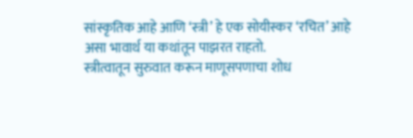सांस्कृतिक आहे आणि ‘स्त्री’ हे एक सोयीस्कर ‘रचित’ आहे असा भावार्थ या कथांतून पाझरत राहतो.
स्त्रीत्वातून सुरुवात करून माणूसपणाचा शोध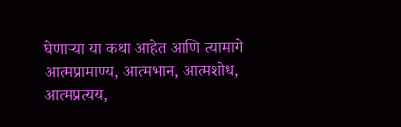घेणाऱ्या या कथा आहेत आणि त्यामागे आत्मप्रामाण्य, आत्मभान, आत्मशोध, आत्मप्रत्यय,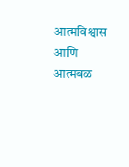आत्मविश्वास आणि आत्मबळ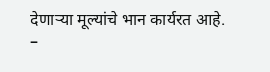देणाऱ्या मूल्यांचे भान कार्यरत आहे.
–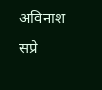अविनाश सप्रे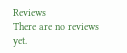Reviews
There are no reviews yet.